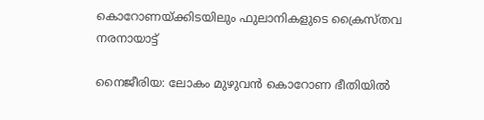കൊറോണയ്ക്കിടയിലും ഫുലാനികളുടെ ക്രൈസ്തവ നരനായാട്ട്

നൈജീരിയ: ലോകം മുഴുവന്‍ കൊറോണ ഭീതിയില്‍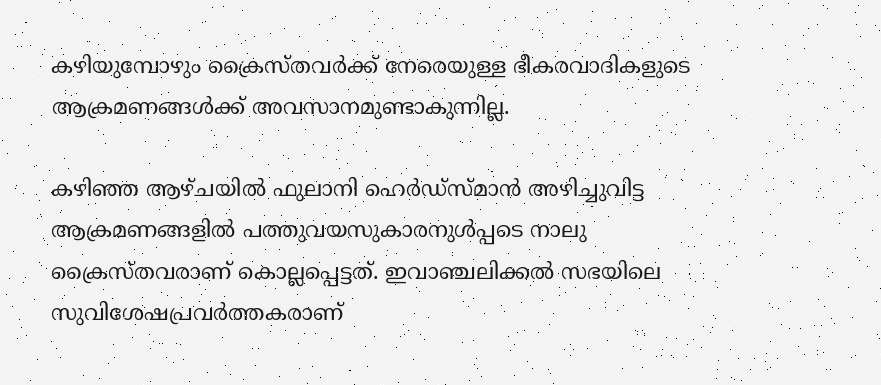കഴിയുമ്പോഴും ക്രൈസ്തവര്‍ക്ക് നേരെയുള്ള ഭീകരവാദികളുടെ ആക്രമണങ്ങള്‍ക്ക് അവസാനമുണ്ടാകുന്നില്ല.

കഴിഞ്ഞ ആഴ്ചയില്‍ ഫുലാനി ഹെര്‍ഡ്‌സ്മാന്‍ അഴിച്ചുവിട്ട ആക്രമണങ്ങളില്‍ പത്തുവയസുകാരനുള്‍പ്പടെ നാലു ക്രൈസ്തവരാണ് കൊല്ലപ്പെട്ടത്. ഇവാഞ്ചലിക്കല്‍ സഭയിലെ സുവിശേഷപ്രവര്‍ത്തകരാണ്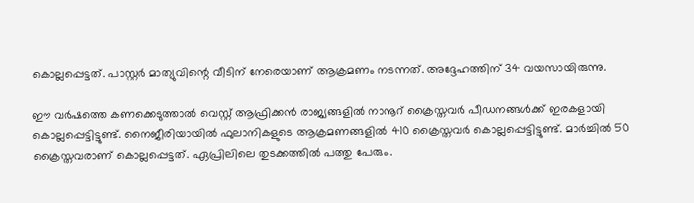കൊല്ലപ്പെട്ടത്. പാസ്റ്റര്‍ മാത്യുവിന്റെ വീടിന് നേരെയാണ് ആക്രമണം നടന്നത്. അദ്ദേഹത്തിന് 34 വയസായിരുന്നു.

ഈ വര്‍ഷത്തെ കണക്കെടുത്താല്‍ വെസ്റ്റ് ആഫ്രിക്കന്‍ രാജ്യങ്ങളില്‍ നാനൂറ് ക്രൈസ്തവര്‍ പീഡനങ്ങള്‍ക്ക് ഇരകളായി കൊല്ലപ്പെട്ടിട്ടുണ്ട്. നൈജീരിയായില്‍ ഫുലാനികളുടെ ആക്രമണങ്ങളില്‍ 410 ക്രൈസ്തവര്‍ കൊല്ലപ്പെട്ടിട്ടുണ്ട്. മാര്‍ച്ചില്‍ 50 ക്രൈസ്തവരാണ് കൊല്ലപ്പെട്ടത്. ഏപ്രിലിലെ തുടക്കത്തില്‍ പത്തു പേരും.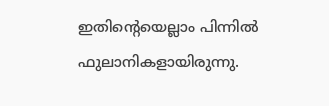ഇതിന്റെയെല്ലാം പിന്നില്‍ ഫുലാനികളായിരുന്നു.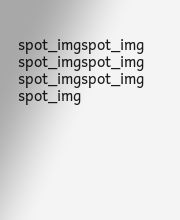spot_imgspot_img
spot_imgspot_img
spot_imgspot_img
spot_img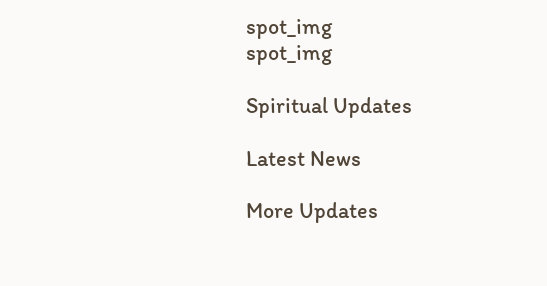spot_img
spot_img

Spiritual Updates

Latest News

More Updates